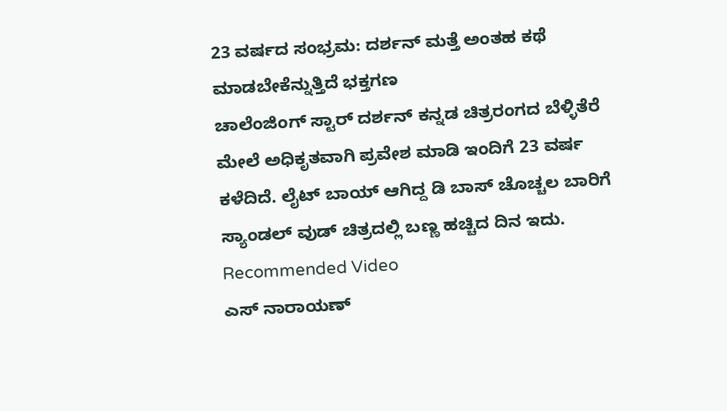23 ವರ್ಷದ ಸಂಭ್ರಮ: ದರ್ಶನ್ ಮತ್ತೆ ಅಂತಹ ಕಥೆ ಮಾಡಬೇಕೆನ್ನುತ್ತಿದೆ ಭಕ್ತಗಣ
ಚಾಲೆಂಜಿಂಗ್ ಸ್ಟಾರ್ ದರ್ಶನ್ ಕನ್ನಡ ಚಿತ್ರರಂಗದ ಬೆಳ್ಳಿತೆರೆ ಮೇಲೆ ಅಧಿಕೃತವಾಗಿ ಪ್ರವೇಶ ಮಾಡಿ ಇಂದಿಗೆ 23 ವರ್ಷ ಕಳೆದಿದೆ. ಲೈಟ್ ಬಾಯ್ ಆಗಿದ್ದ ಡಿ ಬಾಸ್ ಚೊಚ್ಚಲ ಬಾರಿಗೆ ಸ್ಯಾಂಡಲ್ ವುಡ್ ಚಿತ್ರದಲ್ಲಿ ಬಣ್ಣ ಹಚ್ಚಿದ ದಿನ ಇದು.
Recommended Video
ಎಸ್ ನಾರಾಯಣ್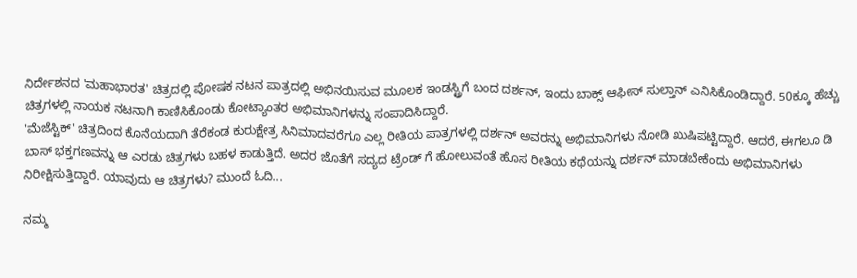ನಿರ್ದೇಶನದ 'ಮಹಾಭಾರತ' ಚಿತ್ರದಲ್ಲಿ ಪೋಷಕ ನಟನ ಪಾತ್ರದಲ್ಲಿ ಅಭಿನಯಿಸುವ ಮೂಲಕ ಇಂಡಸ್ಟ್ರಿಗೆ ಬಂದ ದರ್ಶನ್, ಇಂದು ಬಾಕ್ಸ್ ಆಫೀಸ್ ಸುಲ್ತಾನ್ ಎನಿಸಿಕೊಂಡಿದ್ದಾರೆ. 50ಕ್ಕೂ ಹೆಚ್ಚು ಚಿತ್ರಗಳಲ್ಲಿ ನಾಯಕ ನಟನಾಗಿ ಕಾಣಿಸಿಕೊಂಡು ಕೋಟ್ಯಾಂತರ ಅಭಿಮಾನಿಗಳನ್ನು ಸಂಪಾದಿಸಿದ್ದಾರೆ.
'ಮೆಜೆಸ್ಟಿಕ್' ಚಿತ್ರದಿಂದ ಕೊನೆಯದಾಗಿ ತೆರೆಕಂಡ ಕುರುಕ್ಷೇತ್ರ ಸಿನಿಮಾದವರೆಗೂ ಎಲ್ಲ ರೀತಿಯ ಪಾತ್ರಗಳಲ್ಲಿ ದರ್ಶನ್ ಅವರನ್ನು ಅಭಿಮಾನಿಗಳು ನೋಡಿ ಖುಷಿಪಟ್ಟಿದ್ದಾರೆ. ಆದರೆ, ಈಗಲೂ ಡಿ ಬಾಸ್ ಭಕ್ತಗಣವನ್ನು ಆ ಎರಡು ಚಿತ್ರಗಳು ಬಹಳ ಕಾಡುತ್ತಿದೆ. ಅದರ ಜೊತೆಗೆ ಸದ್ಯದ ಟ್ರೆಂಡ್ ಗೆ ಹೋಲುವಂತೆ ಹೊಸ ರೀತಿಯ ಕಥೆಯನ್ನು ದರ್ಶನ್ ಮಾಡಬೇಕೆಂದು ಅಭಿಮಾನಿಗಳು ನಿರೀಕ್ಷಿಸುತ್ತಿದ್ದಾರೆ. ಯಾವುದು ಆ ಚಿತ್ರಗಳು? ಮುಂದೆ ಓದಿ...

ನಮ್ಮ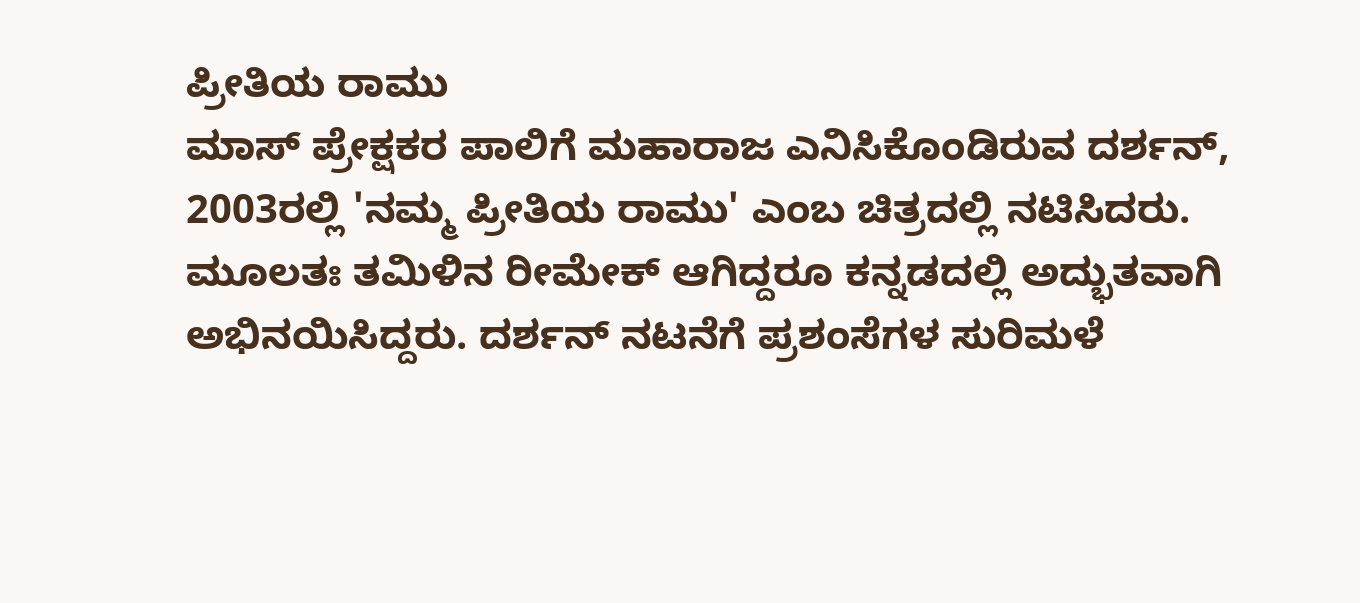ಪ್ರೀತಿಯ ರಾಮು
ಮಾಸ್ ಪ್ರೇಕ್ಷಕರ ಪಾಲಿಗೆ ಮಹಾರಾಜ ಎನಿಸಿಕೊಂಡಿರುವ ದರ್ಶನ್, 2003ರಲ್ಲಿ 'ನಮ್ಮ ಪ್ರೀತಿಯ ರಾಮು' ಎಂಬ ಚಿತ್ರದಲ್ಲಿ ನಟಿಸಿದರು. ಮೂಲತಃ ತಮಿಳಿನ ರೀಮೇಕ್ ಆಗಿದ್ದರೂ ಕನ್ನಡದಲ್ಲಿ ಅದ್ಭುತವಾಗಿ ಅಭಿನಯಿಸಿದ್ದರು. ದರ್ಶನ್ ನಟನೆಗೆ ಪ್ರಶಂಸೆಗಳ ಸುರಿಮಳೆ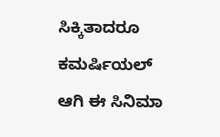ಸಿಕ್ಕಿತಾದರೂ ಕಮರ್ಷಿಯಲ್ ಆಗಿ ಈ ಸಿನಿಮಾ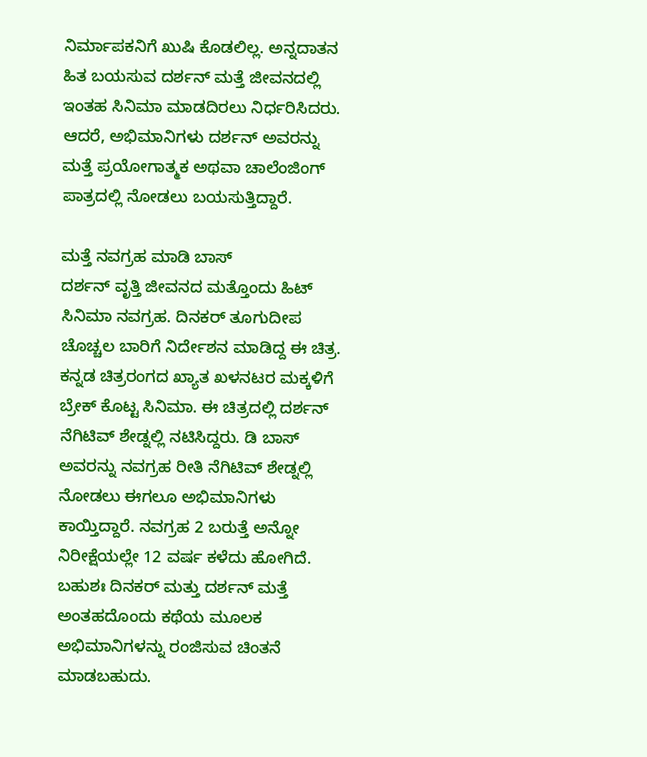ನಿರ್ಮಾಪಕನಿಗೆ ಖುಷಿ ಕೊಡಲಿಲ್ಲ. ಅನ್ನದಾತನ ಹಿತ ಬಯಸುವ ದರ್ಶನ್ ಮತ್ತೆ ಜೀವನದಲ್ಲಿ ಇಂತಹ ಸಿನಿಮಾ ಮಾಡದಿರಲು ನಿರ್ಧರಿಸಿದರು. ಆದರೆ, ಅಭಿಮಾನಿಗಳು ದರ್ಶನ್ ಅವರನ್ನು ಮತ್ತೆ ಪ್ರಯೋಗಾತ್ಮಕ ಅಥವಾ ಚಾಲೆಂಜಿಂಗ್ ಪಾತ್ರದಲ್ಲಿ ನೋಡಲು ಬಯಸುತ್ತಿದ್ದಾರೆ.

ಮತ್ತೆ ನವಗ್ರಹ ಮಾಡಿ ಬಾಸ್
ದರ್ಶನ್ ವೃತ್ತಿ ಜೀವನದ ಮತ್ತೊಂದು ಹಿಟ್ ಸಿನಿಮಾ ನವಗ್ರಹ. ದಿನಕರ್ ತೂಗುದೀಪ ಚೊಚ್ಚಲ ಬಾರಿಗೆ ನಿರ್ದೇಶನ ಮಾಡಿದ್ದ ಈ ಚಿತ್ರ. ಕನ್ನಡ ಚಿತ್ರರಂಗದ ಖ್ಯಾತ ಖಳನಟರ ಮಕ್ಕಳಿಗೆ ಬ್ರೇಕ್ ಕೊಟ್ಟ ಸಿನಿಮಾ. ಈ ಚಿತ್ರದಲ್ಲಿ ದರ್ಶನ್ ನೆಗಿಟಿವ್ ಶೇಡ್ನಲ್ಲಿ ನಟಿಸಿದ್ದರು. ಡಿ ಬಾಸ್ ಅವರನ್ನು ನವಗ್ರಹ ರೀತಿ ನೆಗಿಟಿವ್ ಶೇಡ್ನಲ್ಲಿ ನೋಡಲು ಈಗಲೂ ಅಭಿಮಾನಿಗಳು ಕಾಯ್ತಿದ್ದಾರೆ. ನವಗ್ರಹ 2 ಬರುತ್ತೆ ಅನ್ನೋ ನಿರೀಕ್ಷೆಯಲ್ಲೇ 12 ವರ್ಷ ಕಳೆದು ಹೋಗಿದೆ. ಬಹುಶಃ ದಿನಕರ್ ಮತ್ತು ದರ್ಶನ್ ಮತ್ತೆ ಅಂತಹದೊಂದು ಕಥೆಯ ಮೂಲಕ ಅಭಿಮಾನಿಗಳನ್ನು ರಂಜಿಸುವ ಚಿಂತನೆ ಮಾಡಬಹುದು.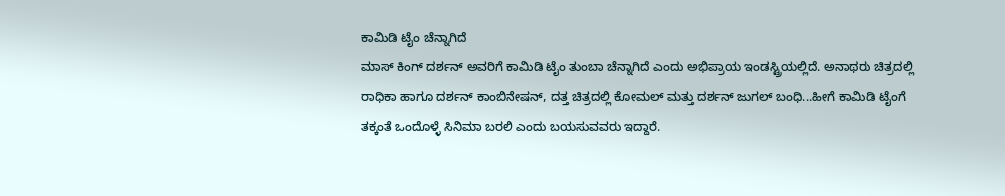ಕಾಮಿಡಿ ಟೈಂ ಚೆನ್ನಾಗಿದೆ
ಮಾಸ್ ಕಿಂಗ್ ದರ್ಶನ್ ಅವರಿಗೆ ಕಾಮಿಡಿ ಟೈಂ ತುಂಬಾ ಚೆನ್ನಾಗಿದೆ ಎಂದು ಅಭಿಪ್ರಾಯ ಇಂಡಸ್ಟ್ರಿಯಲ್ಲಿದೆ. ಅನಾಥರು ಚಿತ್ರದಲ್ಲಿ ರಾಧಿಕಾ ಹಾಗೂ ದರ್ಶನ್ ಕಾಂಬಿನೇಷನ್, ದತ್ತ ಚಿತ್ರದಲ್ಲಿ ಕೋಮಲ್ ಮತ್ತು ದರ್ಶನ್ ಜುಗಲ್ ಬಂಧಿ...ಹೀಗೆ ಕಾಮಿಡಿ ಟೈಂಗೆ ತಕ್ಕಂತೆ ಒಂದೊಳ್ಳೆ ಸಿನಿಮಾ ಬರಲಿ ಎಂದು ಬಯಸುವವರು ಇದ್ದಾರೆ.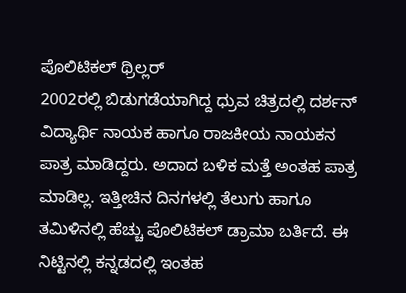ಪೊಲಿಟಿಕಲ್ ಥ್ರಿಲ್ಲರ್
2002ರಲ್ಲಿ ಬಿಡುಗಡೆಯಾಗಿದ್ದ ಧ್ರುವ ಚಿತ್ರದಲ್ಲಿ ದರ್ಶನ್ ವಿದ್ಯಾರ್ಥಿ ನಾಯಕ ಹಾಗೂ ರಾಜಕೀಯ ನಾಯಕನ ಪಾತ್ರ ಮಾಡಿದ್ದರು. ಅದಾದ ಬಳಿಕ ಮತ್ತೆ ಅಂತಹ ಪಾತ್ರ ಮಾಡಿಲ್ಲ. ಇತ್ತೀಚಿನ ದಿನಗಳಲ್ಲಿ ತೆಲುಗು ಹಾಗೂ ತಮಿಳಿನಲ್ಲಿ ಹೆಚ್ಚು ಪೊಲಿಟಿಕಲ್ ಡ್ರಾಮಾ ಬರ್ತಿದೆ. ಈ ನಿಟ್ಟಿನಲ್ಲಿ ಕನ್ನಡದಲ್ಲಿ ಇಂತಹ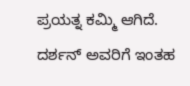ಪ್ರಯತ್ನ ಕಮ್ಮಿ ಆಗಿದೆ. ದರ್ಶನ್ ಅವರಿಗೆ ಇಂತಹ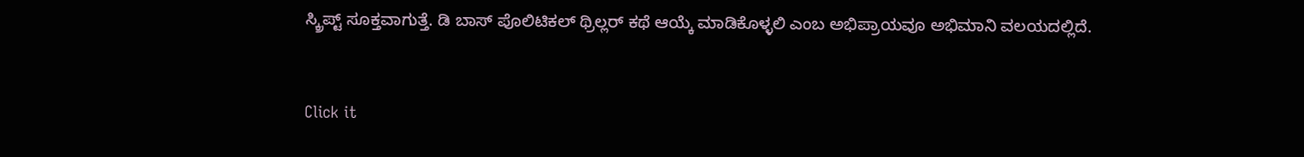ಸ್ಕ್ರಿಪ್ಟ್ ಸೂಕ್ತವಾಗುತ್ತೆ. ಡಿ ಬಾಸ್ ಪೊಲಿಟಿಕಲ್ ಥ್ರಿಲ್ಲರ್ ಕಥೆ ಆಯ್ಕೆ ಮಾಡಿಕೊಳ್ಳಲಿ ಎಂಬ ಅಭಿಪ್ರಾಯವೂ ಅಭಿಮಾನಿ ವಲಯದಲ್ಲಿದೆ.


Click it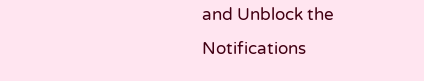and Unblock the Notifications